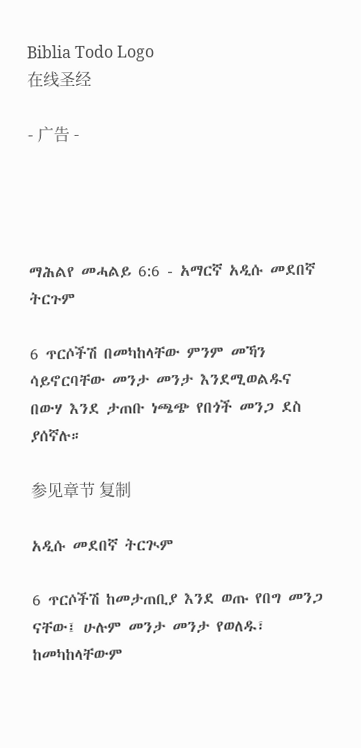Biblia Todo Logo
在线圣经

- 广告 -




ማሕልየ መሓልይ 6:6 - አማርኛ አዲሱ መደበኛ ትርጉም

6 ጥርሶችሽ በመካከላቸው ምንም መኻን ሳይኖርባቸው መንታ መንታ እንደሚወልዱና በውሃ እንደ ታጠቡ ነጫጭ የበጎች መንጋ ደስ ያሰኛሉ።

参见章节 复制

አዲሱ መደበኛ ትርጒም

6 ጥርሶችሽ ከመታጠቢያ እንደ ወጡ የበግ መንጋ ናቸው፤ ሁሉም መንታ መንታ የወለዱ፣ ከመካከላቸውም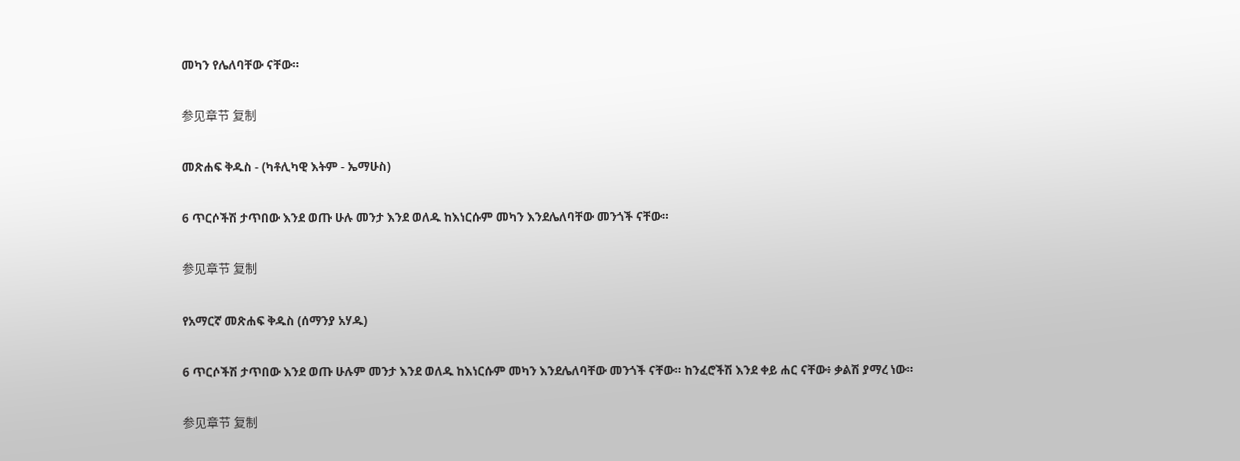መካን የሌለባቸው ናቸው።

参见章节 复制

መጽሐፍ ቅዱስ - (ካቶሊካዊ እትም - ኤማሁስ)

6 ጥርሶችሽ ታጥበው እንደ ወጡ ሁሉ መንታ እንደ ወለዱ ከእነርሱም መካን እንደሌለባቸው መንጎች ናቸው።

参见章节 复制

የአማርኛ መጽሐፍ ቅዱስ (ሰማንያ አሃዱ)

6 ጥርሶችሽ ታጥበው እንደ ወጡ ሁሉም መንታ እንደ ወለዱ ከእነርሱም መካን እንደሌለባቸው መንጎች ናቸው። ከንፈሮችሽ እንደ ቀይ ሐር ናቸው፥ ቃልሽ ያማረ ነው።

参见章节 复制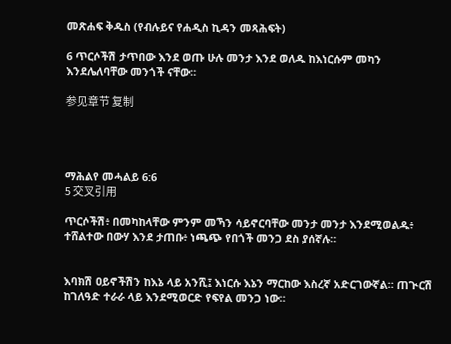መጽሐፍ ቅዱስ (የብሉይና የሐዲስ ኪዳን መጻሕፍት)

6 ጥርሶችሽ ታጥበው እንደ ወጡ ሁሉ መንታ እንደ ወለዱ ከእነርሱም መካን እንደሌለባቸው መንጎች ናቸው።

参见章节 复制




ማሕልየ መሓልይ 6:6
5 交叉引用

ጥርሶችሽ፥ በመካከላቸው ምንም መኻን ሳይኖርባቸው መንታ መንታ እንደሚወልዱ፥ ተሸልተው በውሃ እንደ ታጠቡ፥ ነጫጭ የበጎች መንጋ ደስ ያሰኛሉ።


እባክሽ ዐይኖችሽን ከእኔ ላይ አንሺ፤ እነርሱ እኔን ማርከው እስረኛ አድርገውኛል። ጠጒርሽ ከገለዓድ ተራራ ላይ እንደሚወርድ የፍየል መንጋ ነው።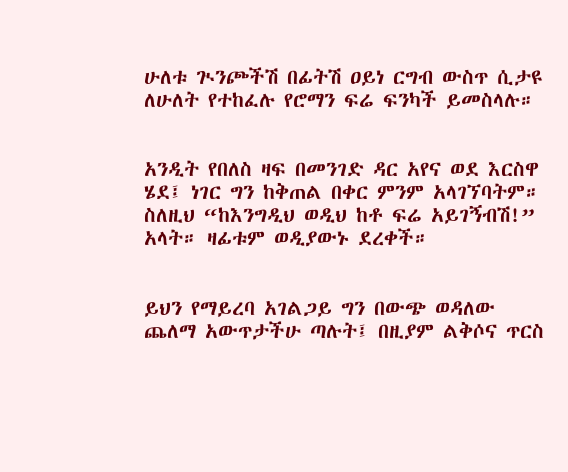ሁለቱ ጒንጮችሽ በፊትሽ ዐይነ ርግብ ውስጥ ሲታዩ ለሁለት የተከፈሉ የሮማን ፍሬ ፍንካች ይመስላሉ።


አንዲት የበለስ ዛፍ በመንገድ ዳር አየና ወደ እርስዋ ሄደ፤ ነገር ግን ከቅጠል በቀር ምንም አላገኘባትም። ስለዚህ “ከእንግዲህ ወዲህ ከቶ ፍሬ አይገኝብሽ!” አላት። ዛፊቱም ወዲያውኑ ደረቀች።


ይህን የማይረባ አገልጋይ ግን በውጭ ወዳለው ጨለማ አውጥታችሁ ጣሉት፤ በዚያም ልቅሶና ጥርስ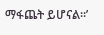ማፋጨት ይሆናል።’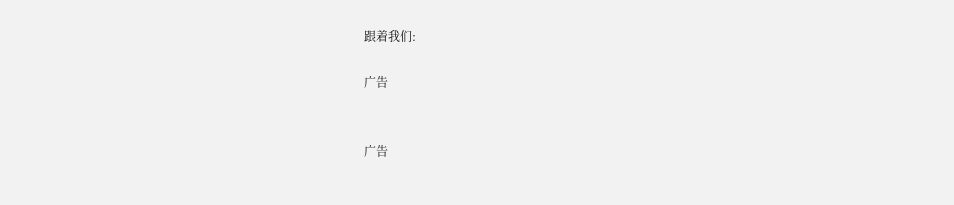跟着我们:

广告


广告